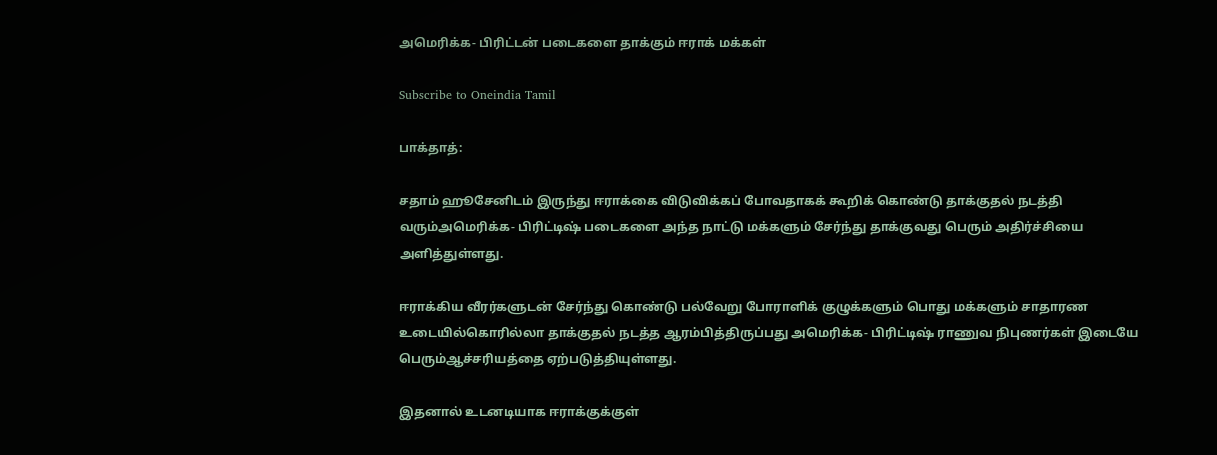அமெரிக்க- பிரிட்டன் படைகளை தாக்கும் ஈராக் மக்கள்

Subscribe to Oneindia Tamil

பாக்தாத்:

சதாம் ஹூசேனிடம் இருந்து ஈராக்கை விடுவிக்கப் போவதாகக் கூறிக் கொண்டு தாக்குதல் நடத்தி வரும்அமெரிக்க- பிரிட்டிஷ் படைகளை அந்த நாட்டு மக்களும் சேர்ந்து தாக்குவது பெரும் அதிர்ச்சியை அளித்துள்ளது.

ஈராக்கிய வீரர்களுடன் சேர்ந்து கொண்டு பல்வேறு போராளிக் குழுக்களும் பொது மக்களும் சாதாரண உடையில்கொரில்லா தாக்குதல் நடத்த ஆரம்பித்திருப்பது அமெரிக்க- பிரிட்டிஷ் ராணுவ நிபுணர்கள் இடையே பெரும்ஆச்சரியத்தை ஏற்படுத்தியுள்ளது.

இதனால் உடனடியாக ஈராக்குக்குள்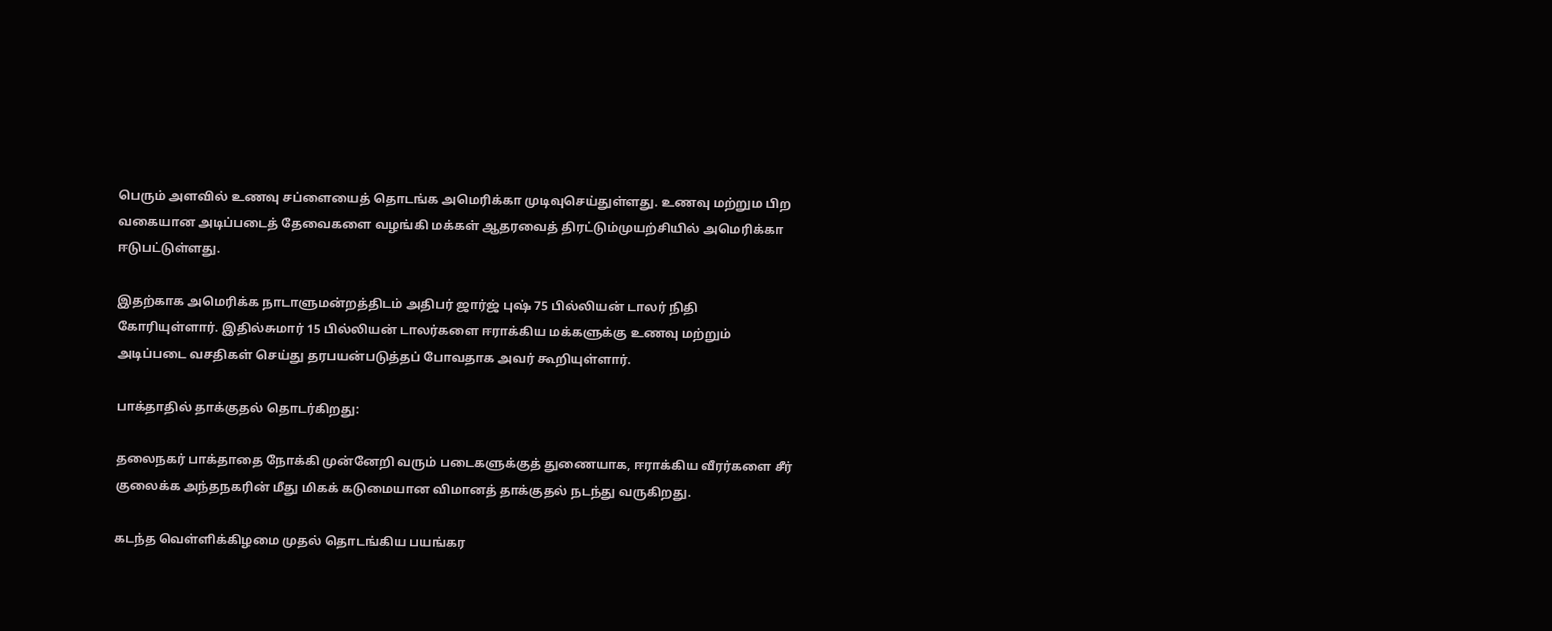பெரும் அளவில் உணவு சப்ளையைத் தொடங்க அமெரிக்கா முடிவுசெய்துள்ளது. உணவு மற்றும பிற வகையான அடிப்படைத் தேவைகளை வழங்கி மக்கள் ஆதரவைத் திரட்டும்முயற்சியில் அமெரிக்கா ஈடுபட்டுள்ளது.

இதற்காக அமெரிக்க நாடாளுமன்றத்திடம் அதிபர் ஜார்ஜ் புஷ் 75 பில்லியன் டாலர் நிதி கோரியுள்ளார். இதில்சுமார் 15 பில்லியன் டாலர்களை ஈராக்கிய மக்களுக்கு உணவு மற்றும் அடிப்படை வசதிகள் செய்து தரபயன்படுத்தப் போவதாக அவர் கூறியுள்ளார்.

பாக்தாதில் தாக்குதல் தொடர்கிறது:

தலைநகர் பாக்தாதை நோக்கி முன்னேறி வரும் படைகளுக்குத் துணையாக, ஈராக்கிய வீரர்களை சீர் குலைக்க அந்தநகரின் மீது மிகக் கடுமையான விமானத் தாக்குதல் நடந்து வருகிறது.

கடந்த வெள்ளிக்கிழமை முதல் தொடங்கிய பயங்கர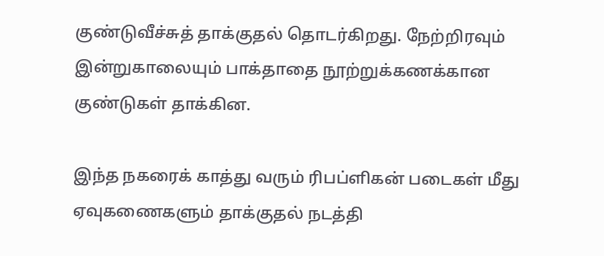குண்டுவீச்சுத் தாக்குதல் தொடர்கிறது. நேற்றிரவும் இன்றுகாலையும் பாக்தாதை நூற்றுக்கணக்கான குண்டுகள் தாக்கின.

இந்த நகரைக் காத்து வரும் ரிபப்ளிகன் படைகள் மீது ஏவுகணைகளும் தாக்குதல் நடத்தி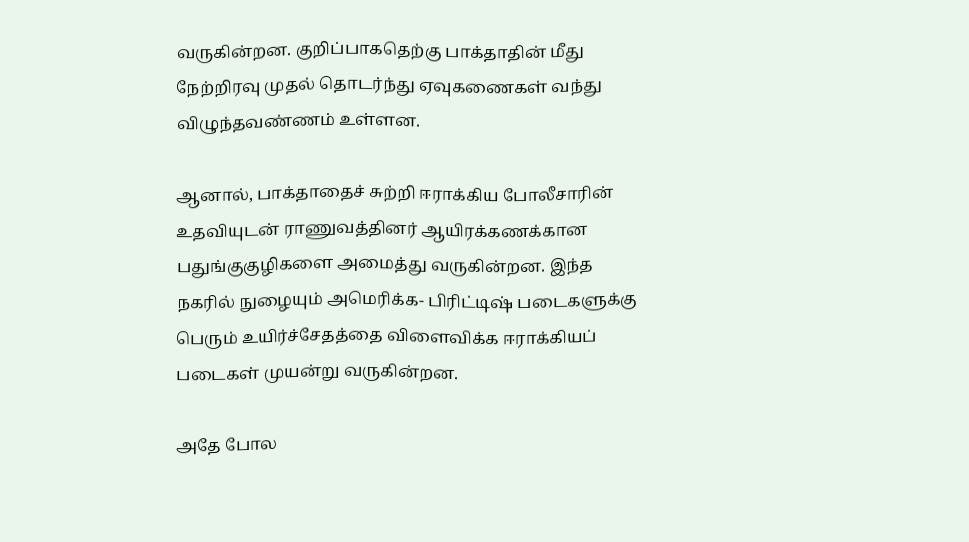வருகின்றன. குறிப்பாகதெற்கு பாக்தாதின் மீது நேற்றிரவு முதல் தொடர்ந்து ஏவுகணைகள் வந்து விழுந்தவண்ணம் உள்ளன.

ஆனால், பாக்தாதைச் சுற்றி ஈராக்கிய போலீசாரின் உதவியுடன் ராணுவத்தினர் ஆயிரக்கணக்கான பதுங்குகுழிகளை அமைத்து வருகின்றன. இந்த நகரில் நுழையும் அமெரிக்க- பிரிட்டிஷ் படைகளுக்கு பெரும் உயிர்ச்சேதத்தை விளைவிக்க ஈராக்கியப் படைகள் முயன்று வருகின்றன.

அதே போல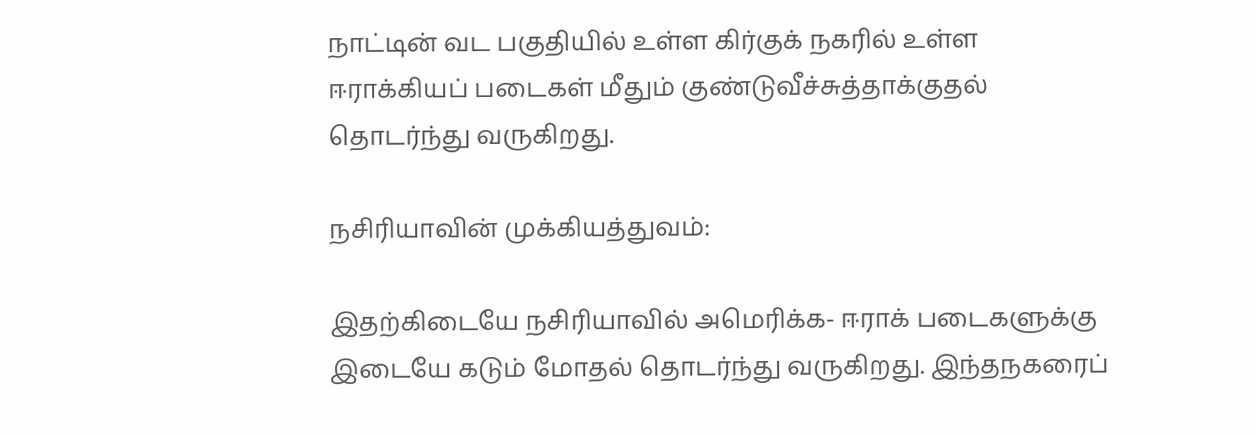நாட்டின் வட பகுதியில் உள்ள கிர்குக் நகரில் உள்ள ஈராக்கியப் படைகள் மீதும் குண்டுவீச்சுத்தாக்குதல் தொடர்ந்து வருகிறது.

நசிரியாவின் முக்கியத்துவம்:

இதற்கிடையே நசிரியாவில் அமெரிக்க- ஈராக் படைகளுக்கு இடையே கடும் மோதல் தொடர்ந்து வருகிறது. இந்தநகரைப்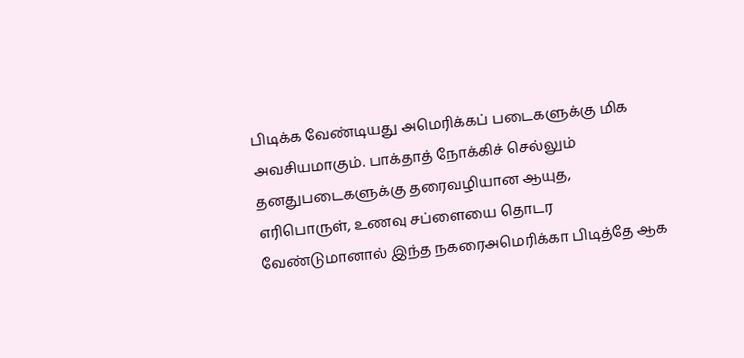பிடிக்க வேண்டியது அமெரிக்கப் படைகளுக்கு மிக அவசியமாகும். பாக்தாத் நோக்கிச் செல்லும் தனதுபடைகளுக்கு தரைவழியான ஆயுத, எரிபொருள், உணவு சப்ளையை தொடர வேண்டுமானால் இந்த நகரைஅமெரிக்கா பிடித்தே ஆக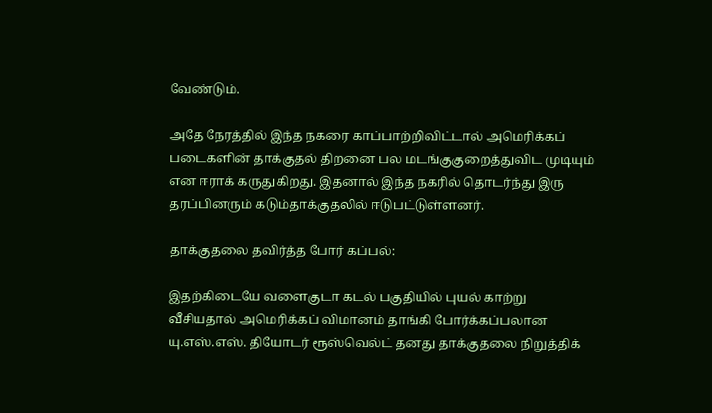வேண்டும்.

அதே நேரத்தில் இந்த நகரை காப்பாற்றிவிட்டால் அமெரிக்கப் படைகளின் தாக்குதல் திறனை பல மடங்குகுறைத்துவிட முடியும் என ஈராக் கருதுகிறது. இதனால் இந்த நகரில் தொடர்ந்து இரு தரப்பினரும் கடும்தாக்குதலில் ஈடுபட்டுள்ளனர்.

தாக்குதலை தவிர்த்த போர் கப்பல்:

இதற்கிடையே வளைகுடா கடல் பகுதியில் புயல் காற்று வீசியதால் அமெரிக்கப் விமானம் தாங்கி போர்க்கப்பலான யு.எஸ்.எஸ். தியோடர் ரூஸ்வெல்ட் தனது தாக்குதலை நிறுத்திக்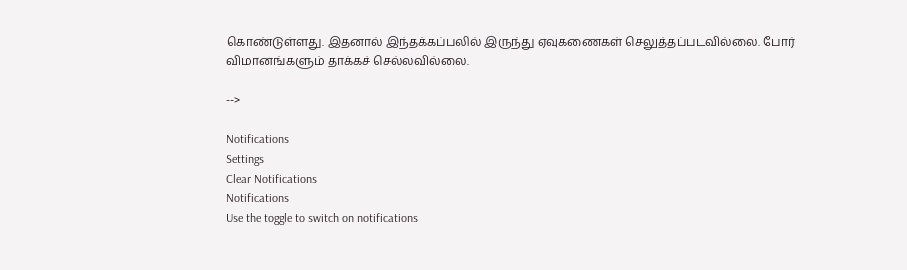கொண்டுள்ளது. இதனால் இந்தக்கப்பலில் இருந்து ஏவுகணைகள் செலுத்தப்படவில்லை. போர் விமானங்களும் தாக்கச் செல்லவில்லை.

-->

Notifications
Settings
Clear Notifications
Notifications
Use the toggle to switch on notifications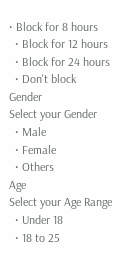• Block for 8 hours
  • Block for 12 hours
  • Block for 24 hours
  • Don't block
Gender
Select your Gender
  • Male
  • Female
  • Others
Age
Select your Age Range
  • Under 18
  • 18 to 25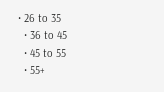• 26 to 35
  • 36 to 45
  • 45 to 55
  • 55+